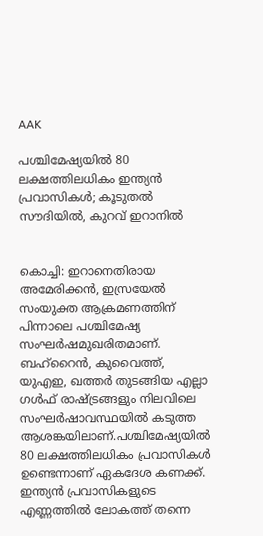AAK

പശ്ചിമേഷ്യയില്‍ 80 ലക്ഷത്തിലധികം ഇന്ത്യന്‍ പ്രവാസികള്‍; കൂടുതല്‍ സൗദിയില്‍, കുറവ് ഇറാനില്‍


കൊച്ചി: ഇറാനെതിരായ അമേരിക്കന്‍, ഇസ്രയേല്‍ സംയുക്ത ആക്രമണത്തിന് പിന്നാലെ പശ്ചിമേഷ്യ സംഘര്‍ഷമുഖരിതമാണ്. ബഹ്‌റൈന്‍, കുവൈത്ത്, യുഎഇ, ഖത്തര്‍ തുടങ്ങിയ എല്ലാ ഗള്‍ഫ് രാഷ്ട്രങ്ങളും നിലവിലെ സംഘര്‍ഷാവസ്ഥയില്‍ കടുത്ത ആശങ്കയിലാണ്.പശ്ചിമേഷ്യയില്‍ 80 ലക്ഷത്തിലധികം പ്രവാസികള്‍ ഉണ്ടെന്നാണ് ഏകദേശ കണക്ക്. ഇന്ത്യന്‍ പ്രവാസികളുടെ എണ്ണത്തില്‍ ലോകത്ത് തന്നെ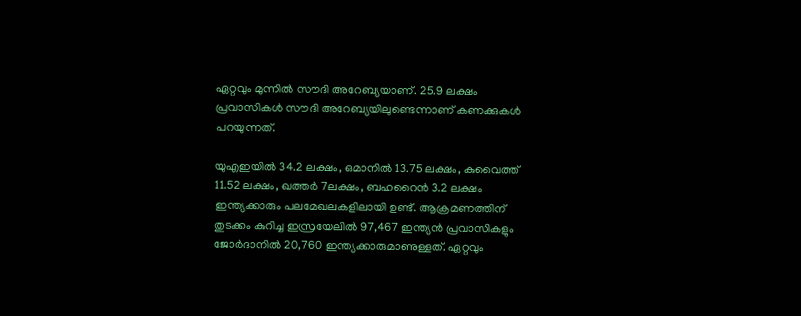ഏറ്റവും മുന്നില്‍ സൗദി അറേബ്യയാണ്. 25.9 ലക്ഷം പ്രവാസികള്‍ സൗദി അറേബ്യയിലുണ്ടെന്നാണ് കണക്കുകള്‍ പറയുന്നത്.

യുഎഇയില്‍ 34.2 ലക്ഷം, ഒമാനില്‍ 13.75 ലക്ഷം, കുവൈത്ത് 11.52 ലക്ഷം, ഖത്തര്‍ 7ലക്ഷം, ബഹറൈന്‍ 3.2 ലക്ഷം ഇന്ത്യക്കാരും പലമേഖലകളിലായി ഉണ്ട്. ആക്രമണത്തിന് തുടക്കം കുറിച്ച ഇസ്രയേലില്‍ 97,467 ഇന്ത്യന്‍ പ്രവാസികളും ജോര്‍ദാനില്‍ 20,760 ഇന്ത്യക്കാരുമാണുള്ളത്. ഏറ്റവും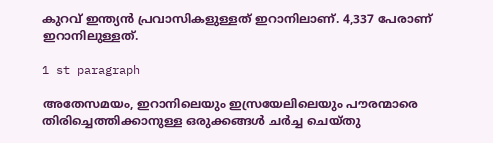കുറവ് ഇന്ത്യന്‍ പ്രവാസികളുള്ളത് ഇറാനിലാണ്. 4,337 പേരാണ് ഇറാനിലുള്ളത്.

1 st paragraph

അതേസമയം, ഇറാനിലെയും ഇസ്രയേലിലെയും പൗരന്മാരെ തിരിച്ചെത്തിക്കാനുള്ള ഒരുക്കങ്ങള്‍ ചര്‍ച്ച ചെയ്തു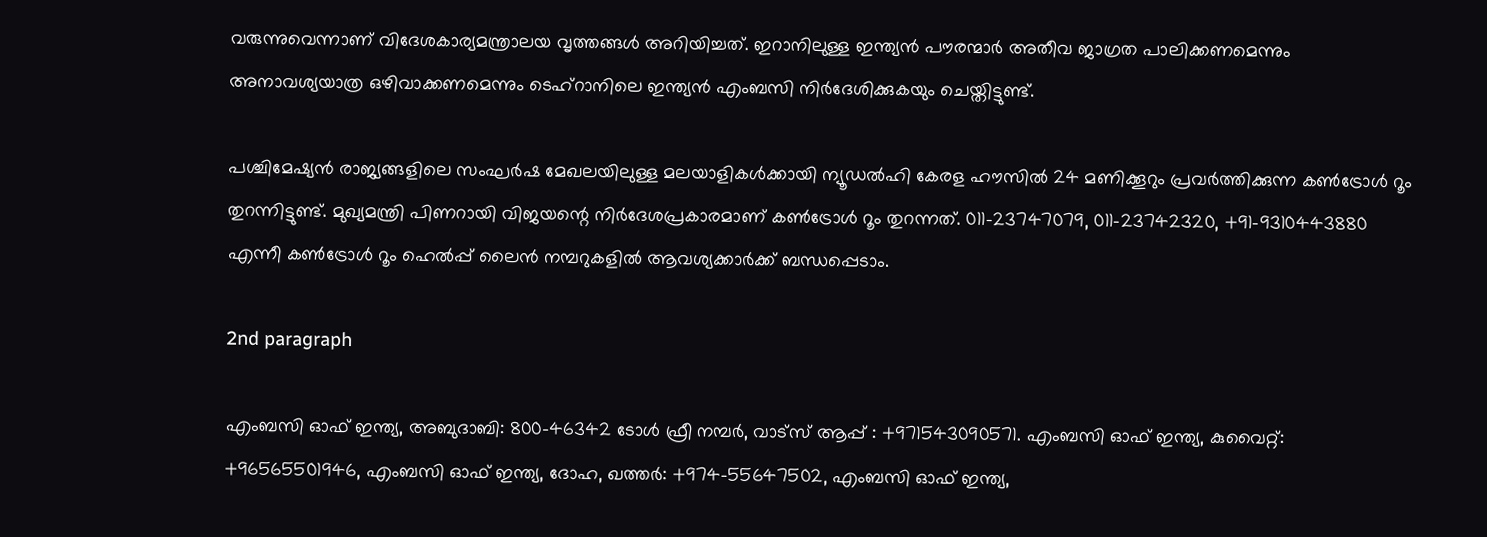വരുന്നുവെന്നാണ് വിദേശകാര്യമന്ത്രാലയ വൃത്തങ്ങള്‍ അറിയിച്ചത്. ഇറാനിലുള്ള ഇന്ത്യന്‍ പൗരന്മാര്‍ അതീവ ജാഗ്രത പാലിക്കണമെന്നും അനാവശ്യയാത്ര ഒഴിവാക്കണമെന്നും ടെഹ്‌റാനിലെ ഇന്ത്യന്‍ എംബസി നിര്‍ദേശിക്കുകയും ചെയ്തിട്ടുണ്ട്.

പശ്ചിമേഷ്യന്‍ രാജ്യങ്ങളിലെ സംഘര്‍ഷ മേഖലയിലുള്ള മലയാളികള്‍ക്കായി ന്യൂഡല്‍ഹി കേരള ഹൗസില്‍ 24 മണിക്കൂറും പ്രവര്‍ത്തിക്കുന്ന കണ്‍ട്രോള്‍ റൂം തുറന്നിട്ടുണ്ട്. മുഖ്യമന്ത്രി പിണറായി വിജയന്റെ നിര്‍ദേശപ്രകാരമാണ് കണ്‍ട്രോള്‍ റൂം തുറന്നത്. 011-23747079, 011-23742320, +91-9310443880 എന്നീ കണ്‍ട്രോള്‍ റൂം ഹെല്‍പ്പ് ലൈന്‍ നമ്പറുകളില്‍ ആവശ്യക്കാര്‍ക്ക് ബന്ധപ്പെടാം.

2nd paragraph

എംബസി ഓഫ് ഇന്ത്യ, അബുദാബി: 800-46342 ടോള്‍ ഫ്രീ നമ്പര്‍, വാട്സ് ആപ്പ് : +971543090571. എംബസി ഓഫ് ഇന്ത്യ, കുവൈറ്റ്: +96565501946, എംബസി ഓഫ് ഇന്ത്യ, ദോഹ, ഖത്തര്‍: +974-55647502, എംബസി ഓഫ് ഇന്ത്യ,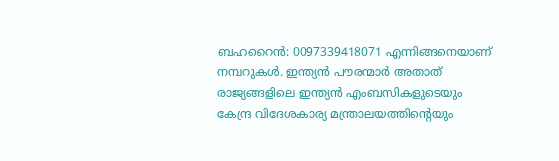ബഹറൈന്‍: 0097339418071 എന്നിങ്ങനെയാണ് നമ്പറുകള്‍. ഇന്ത്യന്‍ പൗരന്മാര്‍ അതാത് രാജ്യങ്ങളിലെ ഇന്ത്യന്‍ എംബസികളുടെയും കേന്ദ്ര വിദേശകാര്യ മന്ത്രാലയത്തിന്റെയും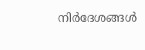നിര്‍ദേശങ്ങള്‍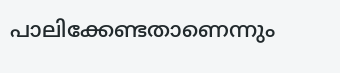പാലിക്കേണ്ടതാണെന്നും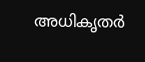അധികൃതര്‍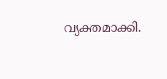വ്യക്തമാക്കി.